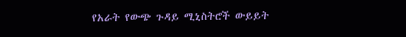የአራት የውጭ ጉዳይ ሚኒስትሮች ውይይት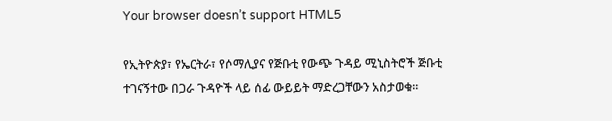Your browser doesn’t support HTML5

የኢትዮጵያ፣ የኤርትራ፣ የሶማሊያና የጅቡቲ የውጭ ጉዳይ ሚኒስትሮች ጅቡቲ ተገናኝተው በጋራ ጉዳዮች ላይ ሰፊ ውይይት ማድረጋቸውን አስታወቁ።